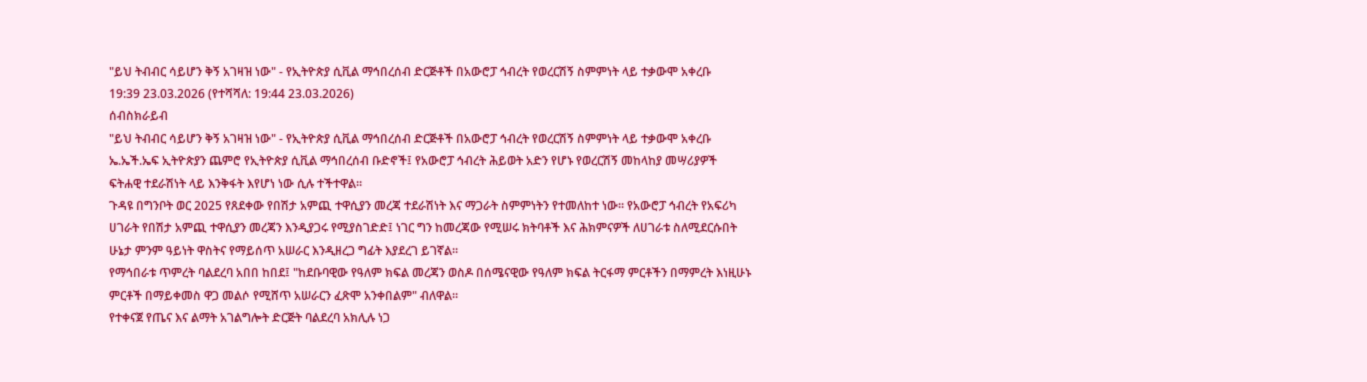"ይህ ትብብር ሳይሆን ቅኝ አገዛዝ ነው" - የኢትዮጵያ ሲቪል ማኅበረሰብ ድርጅቶች በአውሮፓ ኅብረት የወረርሽኝ ስምምነት ላይ ተቃውሞ አቀረቡ
19:39 23.03.2026 (የተሻሻለ: 19:44 23.03.2026)
ሰብስክራይብ
"ይህ ትብብር ሳይሆን ቅኝ አገዛዝ ነው" - የኢትዮጵያ ሲቪል ማኅበረሰብ ድርጅቶች በአውሮፓ ኅብረት የወረርሽኝ ስምምነት ላይ ተቃውሞ አቀረቡ
ኤ.ኤች.ኤፍ ኢትዮጵያን ጨምሮ የኢትዮጵያ ሲቪል ማኅበረሰብ ቡድኖች፤ የአውሮፓ ኅብረት ሕይወት አድን የሆኑ የወረርሽኝ መከላከያ መሣሪያዎች ፍትሐዊ ተደራሽነት ላይ እንቅፋት እየሆነ ነው ሲሉ ተችተዋል።
ጉዳዩ በግንቦት ወር 2025 የጸደቀው የበሽታ አምጪ ተዋሲያን መረጃ ተደራሽነት እና ማጋራት ስምምነትን የተመለከተ ነው። የአውሮፓ ኅብረት የአፍሪካ ሀገራት የበሽታ አምጪ ተዋሲያን መረጃን እንዲያጋሩ የሚያስገድድ፤ ነገር ግን ከመረጃው የሚሠሩ ክትባቶች እና ሕክምናዎች ለሀገራቱ ስለሚደርሱበት ሁኔታ ምንም ዓይነት ዋስትና የማይሰጥ አሠራር እንዲዘረጋ ግፊት እያደረገ ይገኛል።
የማኅበራቱ ጥምረት ባልደረባ አበበ ከበደ፤ "ከደቡባዊው የዓለም ክፍል መረጃን ወስዶ በሰሜናዊው የዓለም ክፍል ትርፋማ ምርቶችን በማምረት እነዚሁኑ ምርቶች በማይቀመስ ዋጋ መልሶ የሚሸጥ አሠራርን ፈጽሞ አንቀበልም" ብለዋል።
የተቀናጀ የጤና እና ልማት አገልግሎት ድርጅት ባልደረባ አክሊሉ ነጋ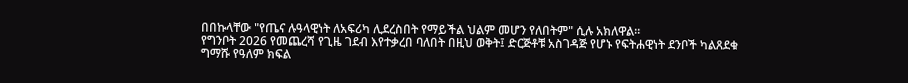በበኩላቸው "የጤና ሉዓላዊነት ለአፍሪካ ሊደረስበት የማይችል ህልም መሆን የለበትም" ሲሉ አክለዋል።
የግንቦት 2026 የመጨረሻ የጊዜ ገደብ እየተቃረበ ባለበት በዚህ ወቅት፤ ድርጅቶቹ አስገዳጅ የሆኑ የፍትሐዊነት ደንቦች ካልጸደቁ ግማሹ የዓለም ክፍል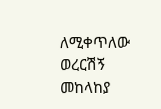ለሚቀጥለው ወረርሽኝ መከላከያ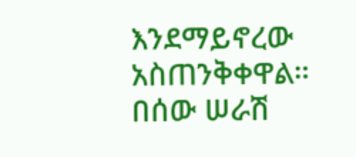እንደማይኖረው አስጠንቅቀዋል።
በሰው ሠራሽ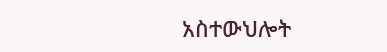አስተውህሎት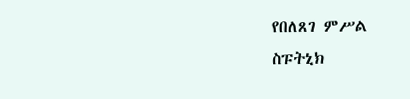የበለጸገ ምሥል
ስፑትኒክ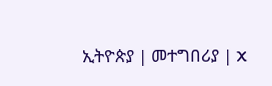ኢትዮጵያ | መተግበሪያ | X